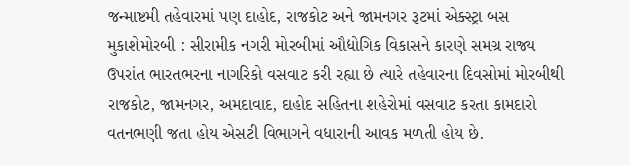જન્માષ્ટમી તહેવારમાં પણ દાહોદ, રાજકોટ અને જામનગર રૂટમાં એક્સ્ટ્રા બસ મુકાશેમોરબી : સીરામીક નગરી મોરબીમાં ઔદ્યોગિક વિકાસને કારણે સમગ્ર રાજ્ય ઉપરાંત ભારતભરના નાગરિકો વસવાટ કરી રહ્યા છે ત્યારે તહેવારના દિવસોમાં મોરબીથી રાજકોટ, જામનગર, અમદાવાદ, દાહોદ સહિતના શહેરોમાં વસવાટ કરતા કામદારો વતનભણી જતા હોય એસટી વિભાગને વધારાની આવક મળતી હોય છે.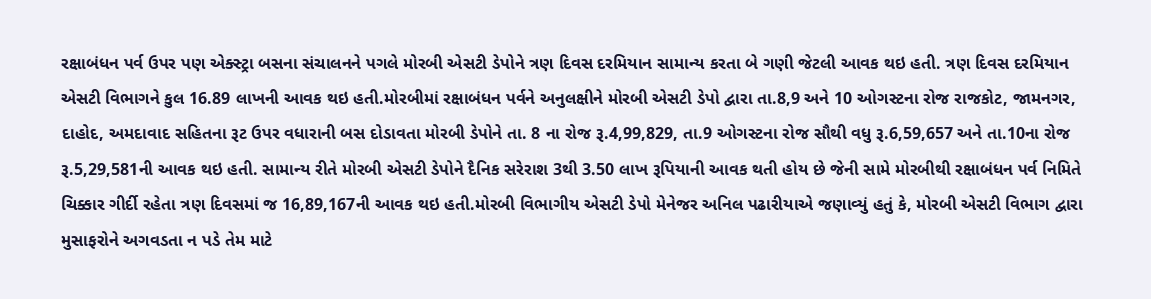રક્ષાબંધન પર્વ ઉપર પણ એક્સ્ટ્રા બસના સંચાલનને પગલે મોરબી એસટી ડેપોને ત્રણ દિવસ દરમિયાન સામાન્ય કરતા બે ગણી જેટલી આવક થઇ હતી. ત્રણ દિવસ દરમિયાન એસટી વિભાગને કુલ 16.89 લાખની આવક થઇ હતી.મોરબીમાં રક્ષાબંધન પર્વને અનુલક્ષીને મોરબી એસટી ડેપો દ્વારા તા.8,9 અને 10 ઓગસ્ટના રોજ રાજકોટ, જામનગર, દાહોદ, અમદાવાદ સહિતના રૂટ ઉપર વધારાની બસ દોડાવતા મોરબી ડેપોને તા. 8 ના રોજ રૂ.4,99,829, તા.9 ઓગસ્ટના રોજ સૌથી વધુ રૂ.6,59,657 અને તા.10ના રોજ રૂ.5,29,581ની આવક થઇ હતી. સામાન્ય રીતે મોરબી એસટી ડેપોને દૈનિક સરેરાશ 3થી 3.50 લાખ રૂપિયાની આવક થતી હોય છે જેની સામે મોરબીથી રક્ષાબંધન પર્વ નિમિતે ચિક્કાર ગીર્દી રહેતા ત્રણ દિવસમાં જ 16,89,167ની આવક થઇ હતી.મોરબી વિભાગીય એસટી ડેપો મેનેજર અનિલ પઢારીયાએ જણાવ્યું હતું કે, મોરબી એસટી વિભાગ દ્વારા મુસાફરોને અગવડતા ન પડે તેમ માટે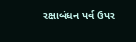રક્ષાબંધન પર્વ ઉપર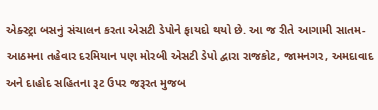એક્સ્ટ્રા બસનું સંચાલન કરતા એસટી ડેપોને ફાયદો થયો છે. આ જ રીતે આગામી સાતમ-આઠમના તહેવાર દરમિયાન પણ મોરબી એસટી ડેપો દ્વારા રાજકોટ, જામનગર, અમદાવાદ અને દાહોદ સહિતના રૂટ ઉપર જરૂરત મુજબ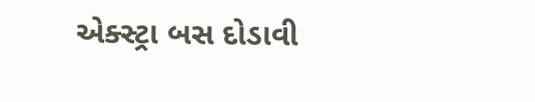એક્સ્ટ્રા બસ દોડાવી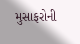મુસાફરોની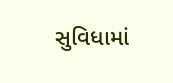સુવિધામાં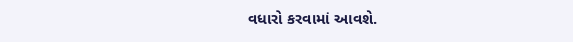વધારો કરવામાં આવશે.